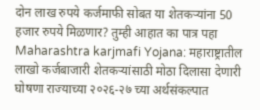दोन लाख रुपये कर्जमाफी सोबत या शेतकऱ्यांना 50 हजार रुपये मिळणार? तुम्ही आहात का पात्र पहा
Maharashtra karjmafi Yojana: महाराष्ट्रातील लाखो कर्जबाजारी शेतकऱ्यांसाठी मोठा दिलासा देणारी घोषणा राज्याच्या २०२६-२७ च्या अर्थसंकल्पात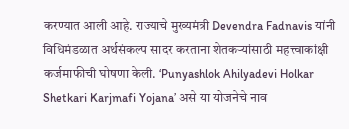करण्यात आली आहे. राज्याचे मुख्यमंत्री Devendra Fadnavis यांनी विधिमंडळात अर्थसंकल्प सादर करताना शेतकऱ्यांसाठी महत्त्वाकांक्षी कर्जमाफीची घोषणा केली. ‘Punyashlok Ahilyadevi Holkar Shetkari Karjmafi Yojana’ असे या योजनेचे नाव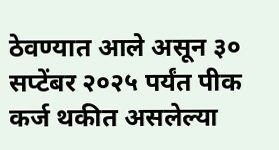ठेवण्यात आले असून ३० सप्टेंबर २०२५ पर्यंत पीक कर्ज थकीत असलेल्या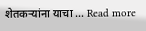शेतकऱ्यांना याचा … Read more